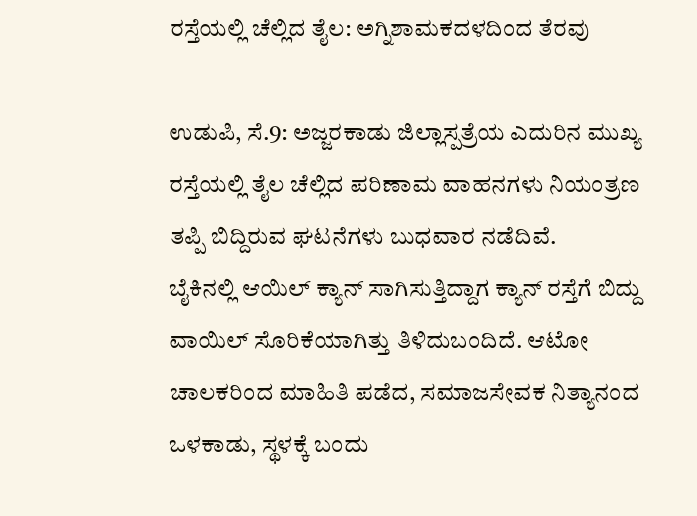ರಸ್ತೆಯಲ್ಲಿ ಚೆಲ್ಲಿದ ತೈಲ: ಅಗ್ನಿಶಾಮಕದಳದಿಂದ ತೆರವು

ಉಡುಪಿ, ಸೆ.9: ಅಜ್ಜರಕಾಡು ಜಿಲ್ಲಾಸ್ಪತ್ರೆಯ ಎದುರಿನ ಮುಖ್ಯ ರಸ್ತೆಯಲ್ಲಿ ತೈಲ ಚೆಲ್ಲಿದ ಪರಿಣಾಮ ವಾಹನಗಳು ನಿಯಂತ್ರಣ ತಪ್ಪಿ ಬಿದ್ದಿರುವ ಘಟನೆಗಳು ಬುಧವಾರ ನಡೆದಿವೆ.
ಬೈಕಿನಲ್ಲಿ ಆಯಿಲ್ ಕ್ಯಾನ್ ಸಾಗಿಸುತ್ತಿದ್ದಾಗ ಕ್ಯಾನ್ ರಸ್ತೆಗೆ ಬಿದ್ದು ವಾಯಿಲ್ ಸೊರಿಕೆಯಾಗಿತ್ತು ತಿಳಿದುಬಂದಿದೆ. ಆಟೋ ಚಾಲಕರಿಂದ ಮಾಹಿತಿ ಪಡೆದ, ಸಮಾಜಸೇವಕ ನಿತ್ಯಾನಂದ ಒಳಕಾಡು, ಸ್ಥಳಕ್ಕೆ ಬಂದು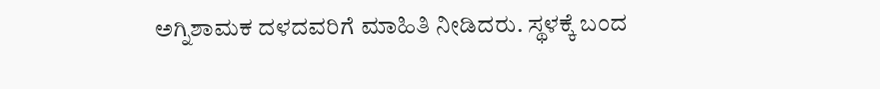ಅಗ್ನಿಶಾಮಕ ದಳದವರಿಗೆ ಮಾಹಿತಿ ನೀಡಿದರು. ಸ್ಥಳಕ್ಕೆ ಬಂದ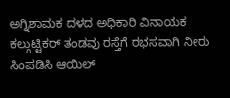ಅಗ್ನಿಶಾಮಕ ದಳದ ಅಧಿಕಾರಿ ವಿನಾಯಕ ಕಲ್ಗುಟ್ಟಿಕರ್ ತಂಡವು ರಸ್ತೆಗೆ ರಭಸವಾಗಿ ನೀರು ಸಿಂಪಡಿಸಿ ಆಯಿಲ್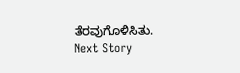ತೆರವುಗೊಳಿಸಿತು.
Next Story